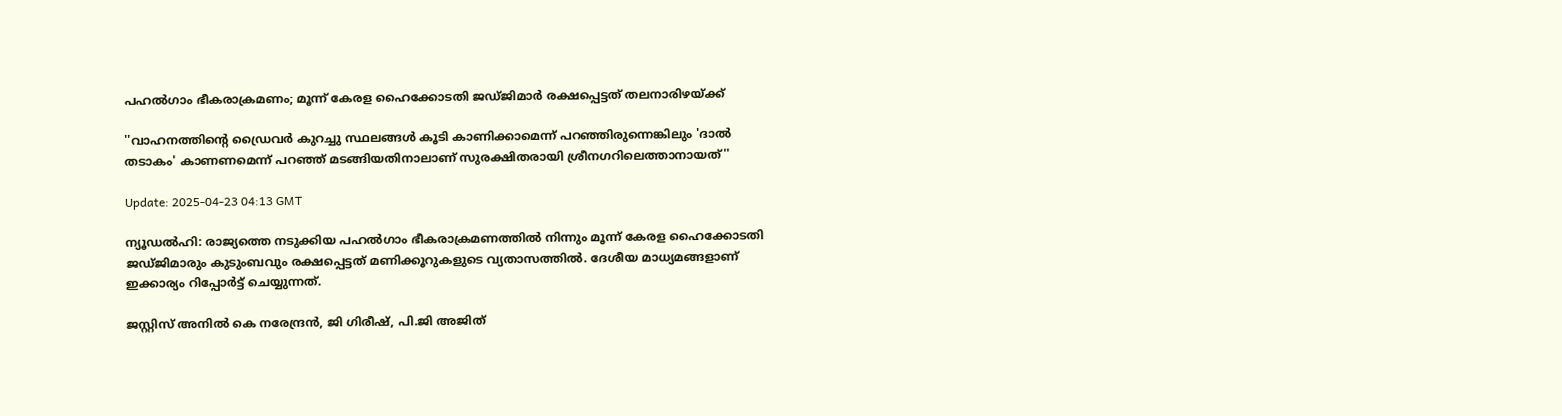പഹൽഗാം ഭീകരാക്രമണം; മൂന്ന് കേരള ഹൈക്കോടതി ജഡ്ജിമാർ രക്ഷപ്പെട്ടത് തലനാരിഴയ്ക്ക്

''വാഹനത്തിന്റെ ഡ്രൈവര്‍ കുറച്ചു സ്ഥലങ്ങള്‍ കൂടി കാണിക്കാമെന്ന് പറഞ്ഞിരുന്നെങ്കിലും 'ദാല്‍ തടാകം' കാണണമെന്ന് പറഞ്ഞ് മടങ്ങിയതിനാലാണ് സുരക്ഷിതരായി ശ്രീനഗറിലെത്താനായത്''

Update: 2025-04-23 04:13 GMT

ന്യൂഡല്‍ഹി: രാജ്യത്തെ നടുക്കിയ പഹല്‍ഗാം ഭീകരാക്രമണത്തില്‍ നിന്നും മൂന്ന് കേരള ഹൈക്കോടതി ജഡ്ജിമാരും കുടുംബവും രക്ഷപ്പെട്ടത് മണിക്കൂറുകളുടെ വ്യതാസത്തില്‍. ദേശീയ മാധ്യമങ്ങളാണ് ഇക്കാര്യം റിപ്പോര്‍ട്ട് ചെയ്യുന്നത്.

ജസ്റ്റിസ് അനില്‍ കെ നരേന്ദ്രന്‍, ജി ഗിരീഷ്, പി.ജി അജിത്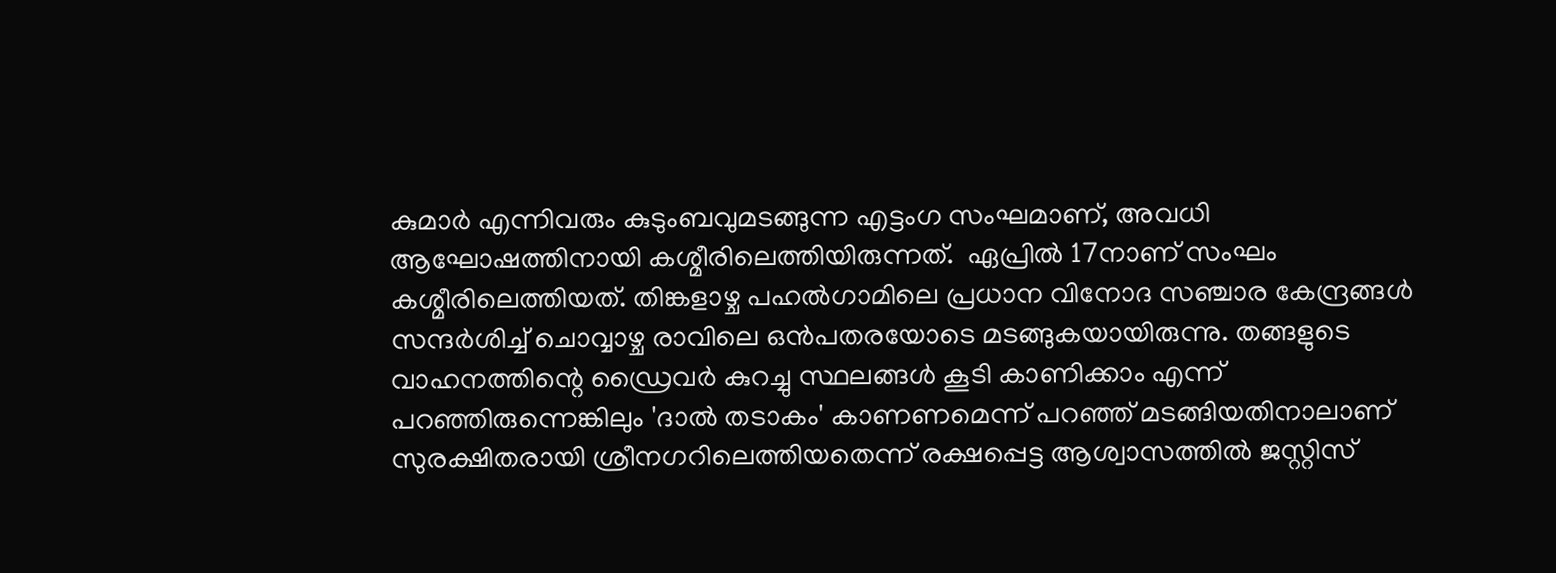കുമാര്‍ എന്നിവരും കുടുംബവുമടങ്ങുന്ന എട്ടംഗ സംഘമാണ്, അവധി ആഘോഷത്തിനായി കശ്മീരിലെത്തിയിരുന്നത്.  ഏപ്രില്‍ 17നാണ് സംഘം കശ്മീരിലെത്തിയത്. തിങ്കളാഴ്ച പഹല്‍ഗാമിലെ പ്രധാന വിനോദ സഞ്ചാര കേന്ദ്രങ്ങള്‍ സന്ദര്‍ശിച്ച് ചൊവ്വാഴ്ച രാവിലെ ഒന്‍പതരയോടെ മടങ്ങുകയായിരുന്നു. തങ്ങളുടെ വാഹനത്തിന്റെ ഡ്രൈവര്‍ കുറച്ചു സ്ഥലങ്ങള്‍ കൂടി കാണിക്കാം എന്ന് പറഞ്ഞിരുന്നെങ്കിലും 'ദാല്‍ തടാകം' കാണണമെന്ന് പറഞ്ഞ് മടങ്ങിയതിനാലാണ് സുരക്ഷിതരായി ശ്രീനഗറിലെത്തിയതെന്ന് രക്ഷപ്പെട്ട ആശ്വാസത്തില്‍ ജസ്റ്റിസ്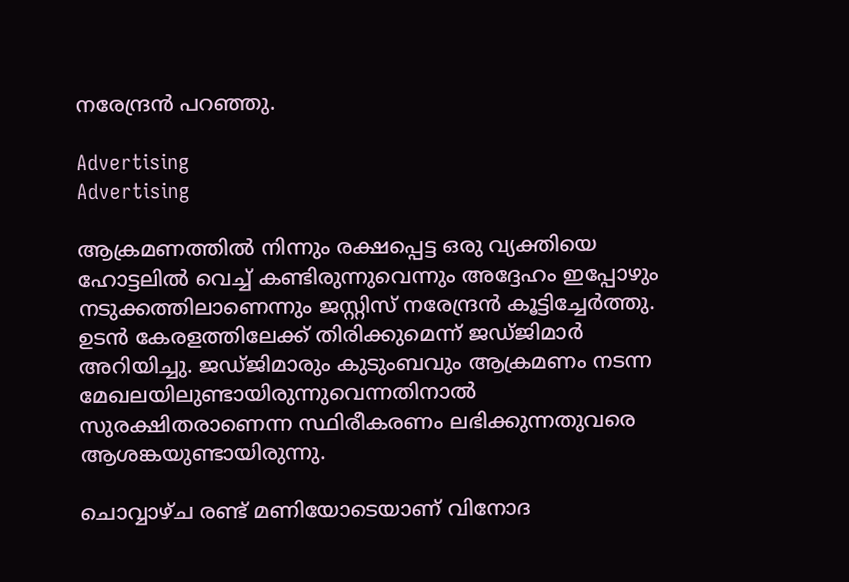നരേന്ദ്രന്‍ പറഞ്ഞു.

Advertising
Advertising

ആക്രമണത്തില്‍ നിന്നും രക്ഷപ്പെട്ട ഒരു വ്യക്തിയെ ഹോട്ടലില്‍ വെച്ച് കണ്ടിരുന്നുവെന്നും അദ്ദേഹം ഇപ്പോഴും നടുക്കത്തിലാണെന്നും ജസ്റ്റിസ് നരേന്ദ്രന്‍ കൂട്ടിച്ചേര്‍ത്തു. ഉടന്‍ കേരളത്തിലേക്ക് തിരിക്കുമെന്ന് ജഡ്ജിമാര്‍ അറിയിച്ചു. ജഡ്ജിമാരും കുടുംബവും ആക്രമണം നടന്ന മേഖലയിലുണ്ടായിരുന്നുവെന്നതിനാല്‍ സുരക്ഷിതരാണെന്ന സ്ഥിരീകരണം ലഭിക്കുന്നതുവരെ ആശങ്കയുണ്ടായിരുന്നു.

ചൊവ്വാഴ്ച രണ്ട് മണിയോടെയാണ് വിനോദ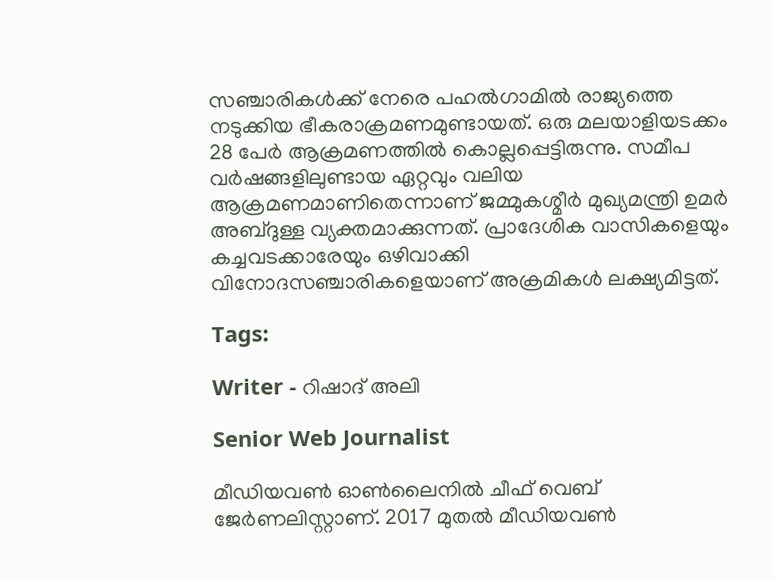സഞ്ചാരികള്‍ക്ക് നേരെ പഹല്‍ഗാമില്‍ രാജ്യത്തെ നടുക്കിയ ഭീകരാക്രമണമുണ്ടായത്. ഒരു മലയാളിയടക്കം 28 പേര്‍ ആക്രമണത്തില്‍ കൊല്ലപ്പെട്ടിരുന്നു. സമീപ വര്‍ഷങ്ങളിലുണ്ടായ ഏറ്റവും വലിയ ആക്രമണമാണിതെന്നാണ് ജമ്മുകശ്മീര്‍ മുഖ്യമന്ത്രി ഉമര്‍ അബ്ദുള്ള വ്യക്തമാക്കുന്നത്. പ്രാദേശിക വാസികളെയും കച്ചവടക്കാരേയും ഒഴിവാക്കി വിനോദസഞ്ചാരികളെയാണ് അക്രമികൾ ലക്ഷ്യമിട്ടത്.

Tags:

Writer - റിഷാദ് അലി

Senior Web Journalist

മീഡിയവൺ ഓൺലൈനിൽ ചീഫ് വെബ് ജേർണലിസ്റ്റാണ്. 2017 മുതൽ മീഡിയവൺ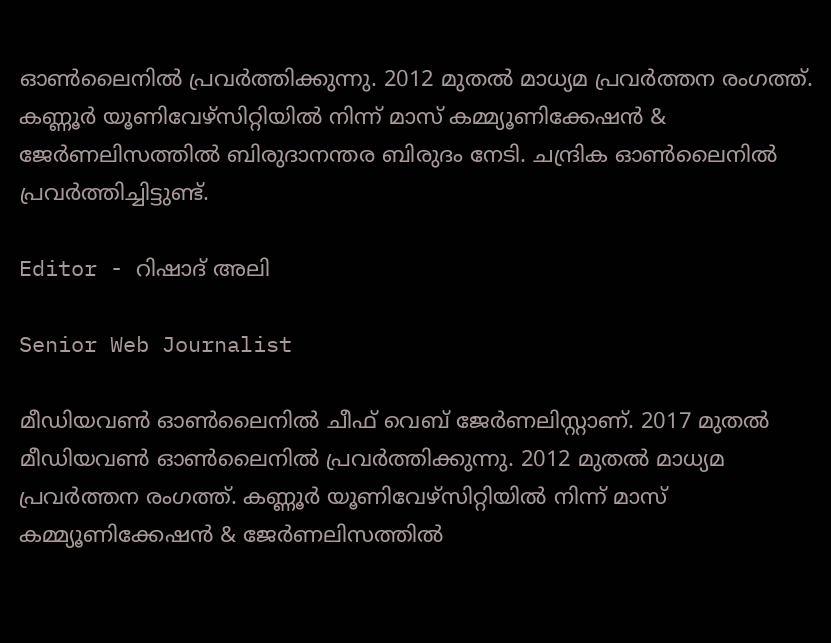ഓൺലൈനിൽ പ്രവർത്തിക്കുന്നു. 2012 മുതൽ മാധ്യമ പ്രവർത്തന രംഗത്ത്. കണ്ണൂര്‍ യൂണിവേഴ്‌സിറ്റിയിൽ നിന്ന് മാസ് കമ്മ്യൂണിക്കേഷന്‍ & ജേര്‍ണലിസത്തില്‍ ബിരുദാനന്തര ബിരുദം നേടി. ചന്ദ്രിക ഓണ്‍ലൈനില്‍ പ്രവര്‍ത്തിച്ചിട്ടുണ്ട്.

Editor - റിഷാദ് അലി

Senior Web Journalist

മീഡിയവൺ ഓൺലൈനിൽ ചീഫ് വെബ് ജേർണലിസ്റ്റാണ്. 2017 മുതൽ മീഡിയവൺ ഓൺലൈനിൽ പ്രവർത്തിക്കുന്നു. 2012 മുതൽ മാധ്യമ പ്രവർത്തന രംഗത്ത്. കണ്ണൂര്‍ യൂണിവേഴ്‌സിറ്റിയിൽ നിന്ന് മാസ് കമ്മ്യൂണിക്കേഷന്‍ & ജേര്‍ണലിസത്തില്‍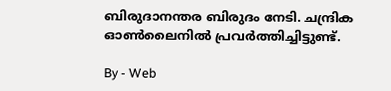ബിരുദാനന്തര ബിരുദം നേടി. ചന്ദ്രിക ഓണ്‍ലൈനില്‍ പ്രവര്‍ത്തിച്ചിട്ടുണ്ട്.

By - Web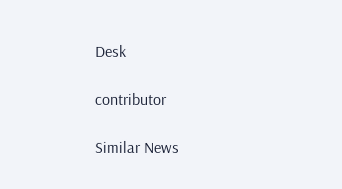Desk

contributor

Similar News